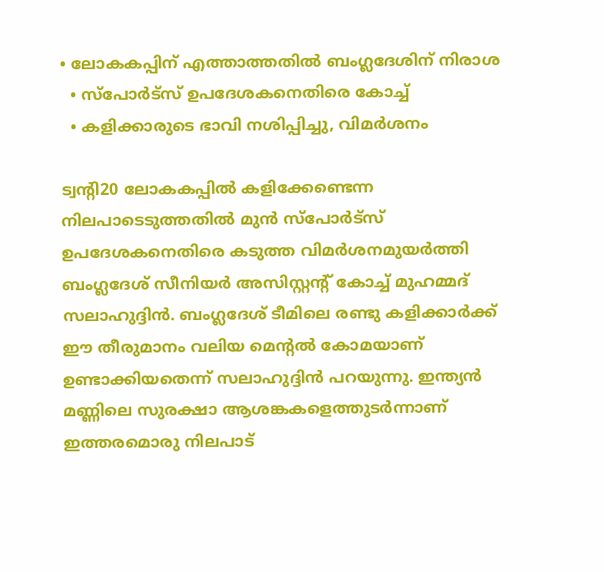• ലോകകപ്പിന് എത്താത്തതില്‍ ബംഗ്ലദേശിന് നിരാശ
  • സ്പോര്‍ട്സ് ഉപദേശകനെതിരെ കോച്ച്
  • കളിക്കാരുടെ ഭാവി നശിപ്പിച്ചു, വിമര്‍ശനം

ട്വന്റി20 ലോകകപ്പില്‍ കളിക്കേണ്ടെന്ന നിലപാടെടുത്തതില്‍ മുന്‍ സ്പോര്‍ട്സ് ഉപദേശകനെതിരെ കടുത്ത വിമര്‍ശനമുയര്‍ത്തി ബംഗ്ലദേശ് സീനിയര്‍ അസിസ്റ്റന്റ് കോച്ച് മുഹമ്മദ് സലാഹുദ്ദിന്‍. ബംഗ്ലദേശ് ടീമിലെ രണ്ടു കളിക്കാര്‍ക്ക് ഈ തീരുമാനം വലിയ മെന്റല്‍ കോമയാണ് ഉണ്ടാക്കിയതെന്ന് സലാഹുദ്ദിന്‍ പറയുന്നു. ഇന്ത്യന്‍ മണ്ണിലെ സുരക്ഷാ ആശങ്കകളെത്തുടര്‍ന്നാണ് ഇത്തരമൊരു നിലപാട്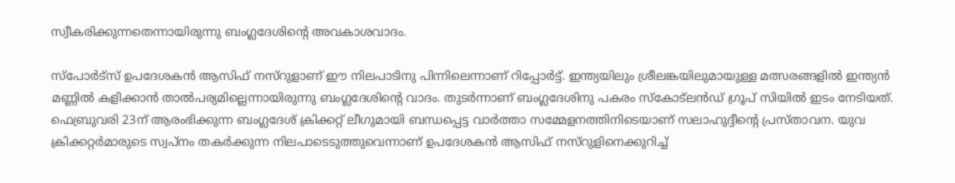സ്വീകരിക്കുന്നതെന്നായിരുന്നു ബംഗ്ലദേശിന്റെ അവകാശവാദം.

സ്പോര്‍ട്സ് ഉപദേശകന്‍ ആസിഫ് നസ്റുളാണ് ഈ നിലപാടിനു പിന്നിലെന്നാണ് റിപ്പോര്‍ട്ട്. ഇന്ത്യയിലും ശ്രീലങ്കയിലുമായുള്ള മത്സരങ്ങളില്‍ ഇന്ത്യന്‍ മണ്ണില്‍ കളിക്കാന്‍ താല്‍പര്യമില്ലെന്നായിരുന്നു ബംഗ്ലദേശിന്റെ വാദം. തുടര്‍ന്നാണ് ബംഗ്ലദേശിനു പകരം സ്കോട്‌ലന്‍ഡ് ഗ്രൂപ് സിയില്‍ ഇടം നേടിയത്. ഫെബ്രുവരി 23ന് ആരംഭിക്കുന്ന ബംഗ്ലദേശ് ക്രിക്കറ്റ് ലീഗുമായി ബന്ധപ്പെട്ട വാര്‍ത്താ സമ്മേളനത്തിനിടെയാണ് സലാഹുദ്ദീന്റെ പ്രസ്താവന. യുവ ക്രിക്കറ്റര്‍മാരുടെ സ്വപ്നം തകര്‍ക്കുന്ന നിലപാടെടുത്തുവെന്നാണ് ഉപദേശകന്‍ ആസിഫ് നസ്റുളിനെക്കുറിച്ച്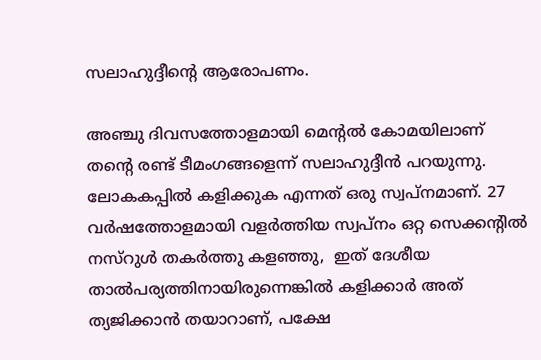സലാഹുദ്ദീന്റെ ആരോപണം.

അഞ്ചു ദിവസത്തോളമായി മെന്റല്‍ കോമയിലാണ് തന്റെ രണ്ട് ടീമംഗങ്ങളെന്ന് സലാഹുദ്ദീന്‍ പറയുന്നു. ലോകകപ്പില്‍ കളിക്കുക എന്നത് ഒരു സ്വപ്നമാണ്. 27 വര്‍ഷത്തോളമായി വളര്‍ത്തിയ സ്വപ്നം ഒറ്റ സെക്കന്റില്‍ നസ്റുള്‍ തകര്‍ത്തു കളഞ്ഞു,  ഇത് ദേശീയ താല്‍പര്യത്തിനായിരുന്നെങ്കില്‍ കളിക്കാര്‍ അത് ത്യജിക്കാന്‍ തയാറാണ്, പക്ഷേ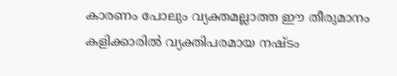കാരണം പോലും വ്യക്തമല്ലാത്ത ഈ തീരുമാനം കളിക്കാരില്‍ വ്യക്തിപരമായ നഷ്ടം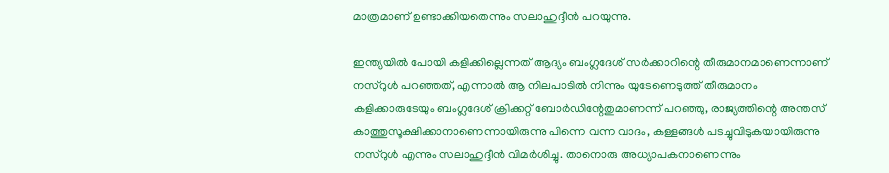മാത്രമാണ് ഉണ്ടാക്കിയതെന്നും സലാഹുദ്ദീന്‍ പറയുന്നു.

ഇന്ത്യയില്‍ പോയി കളിക്കില്ലെന്നത് ആദ്യം ബംഗ്ലദേശ് സര്‍ക്കാറിന്റെ തീരുമാനമാണെന്നാണ് നസ്റുള്‍ പറഞ്ഞത്, എന്നാല്‍ ആ നിലപാടില്‍ നിന്നും യുടേണെടുത്ത് തീരുമാനം കളിക്കാരുടേയും ബംഗ്ലദേശ് ക്രിക്കറ്റ് ബോര്‍‍ഡിന്റേതുമാണന്ന് പറഞ്ഞു, രാജ്യത്തിന്റെ അന്തസ് കാത്തുസൂക്ഷിക്കാനാണെന്നായിരുന്നു പിന്നെ വന്ന വാദം, കള്ളങ്ങള്‍ പടച്ചുവിടുകയായിരുന്നു നസ്റുള്‍ എന്നും സലാഹുദ്ദീന്‍ വിമര്‍ശിച്ചു. താനൊരു അധ്യാപകനാണെന്നും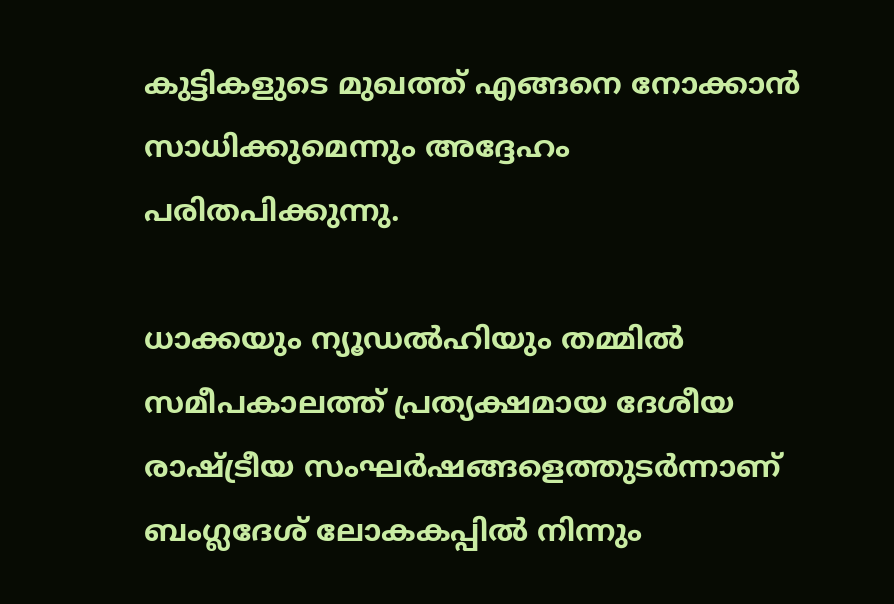കുട്ടികളുടെ മുഖത്ത് എങ്ങനെ നോക്കാന്‍ സാധിക്കുമെന്നും അദ്ദേഹം പരിതപിക്കുന്നു.

ധാക്കയും ന്യൂഡല്‍ഹിയും തമ്മില്‍ സമീപകാലത്ത് പ്രത്യക്ഷമായ ദേശീയ രാഷ്ട്രീയ സംഘര്‍ഷങ്ങളെത്തുടര്‍ന്നാണ് ബംഗ്ലദേശ് ലോകകപ്പില്‍ നിന്നും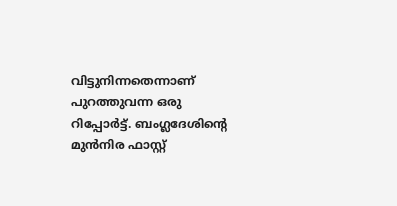വിട്ടുനിന്നതെന്നാണ് പുറത്തുവന്ന ഒരു റിപ്പോര്‍ട്ട്. ബംഗ്ലദേശിന്റെ മുൻനിര ഫാസ്റ്റ്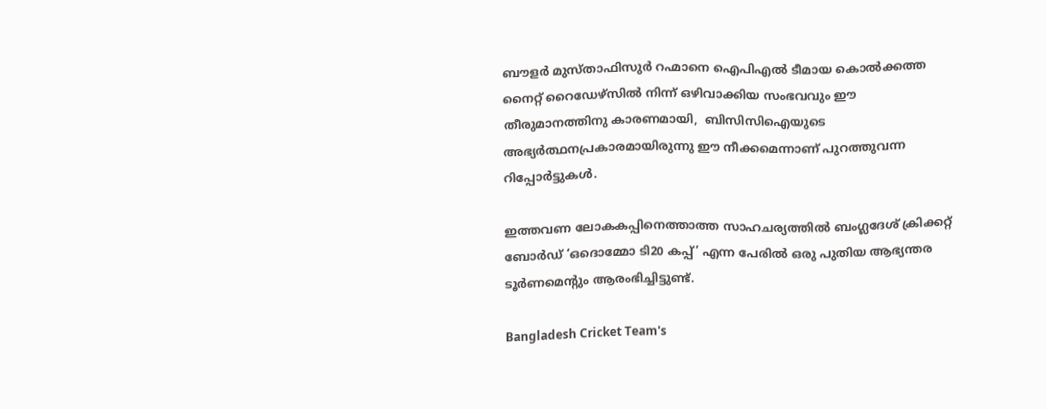ബൗളർ മുസ്താഫിസുര്‍ റഹ്മാനെ ഐപിഎൽ ടീമായ കൊൽക്കത്ത നൈറ്റ് റൈഡേഴ്സിൽ നിന്ന് ഒഴിവാക്കിയ സംഭവവും ഈ തീരുമാനത്തിനു കാരണമായി,  ബിസിസിഐയുടെ അഭ്യര്‍ത്ഥനപ്രകാരമായിരുന്നു ഈ നീക്കമെന്നാണ് പുറത്തുവന്ന റിപ്പോര്‍ട്ടുകള്‍.

ഇത്തവണ ലോകകപ്പിനെത്താത്ത സാഹചര്യത്തില്‍ ബംഗ്ലദേശ് ക്രിക്കറ്റ് ബോർഡ് ‘ഒദൊമ്മോ ടി20 കപ്പ്’ എന്ന പേരില്‍ ഒരു പുതിയ ആഭ്യന്തര ടൂർണമെന്റും ആരംഭിച്ചിട്ടുണ്ട്.

Bangladesh Cricket Team's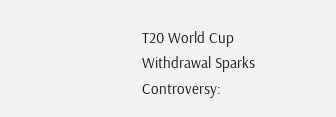T20 World Cup Withdrawal Sparks Controversy: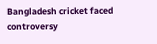Bangladesh cricket faced controversy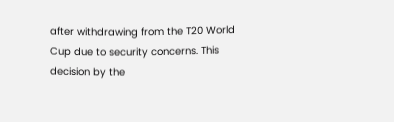after withdrawing from the T20 World Cup due to security concerns. This decision by the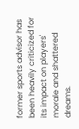former sports advisor has been heavily criticized for its impact on players' morale and shattered dreams.